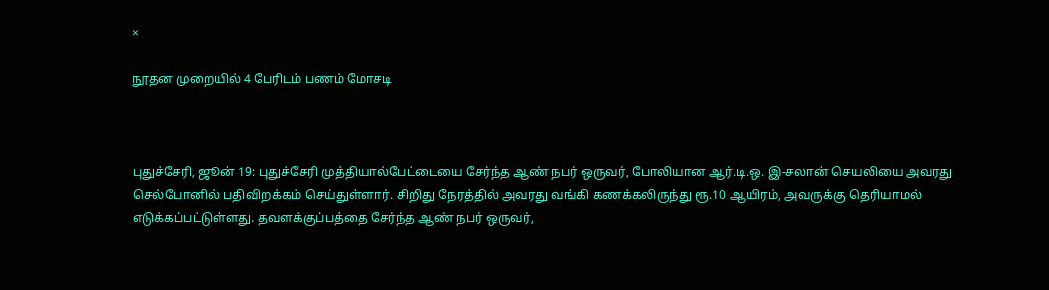×

நூதன முறையில் 4 பேரிடம் பணம் மோசடி



புதுச்சேரி, ஜூன் 19: புதுச்சேரி முத்தியால்பேட்டையை சேர்ந்த ஆண் நபர் ஒருவர், போலியான ஆர்.டி.ஒ. இ-சலான் செயலியை அவரது செல்போனில் பதிவிறக்கம் செய்துள்ளார். சிறிது நேரத்தில் அவரது வங்கி கணக்கலிருந்து ரூ.10 ஆயிரம், அவருக்கு தெரியாமல் எடுக்கப்பட்டுள்ளது. தவளக்குப்பத்தை சேர்ந்த ஆண் நபர் ஒருவர்,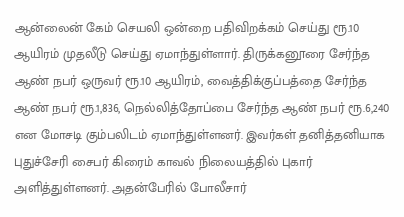ஆன்லைன் கேம் செயலி ஒன்றை பதிவிறக்கம் செய்து ரூ.10 ஆயிரம் முதலீடு செய்து ஏமாந்துள்ளார். திருக்கனூரை சேர்ந்த ஆண் நபர் ஒருவர் ரூ.10 ஆயிரம், வைத்திக்குப்பத்தை சேர்ந்த ஆண் நபர் ரூ.1,836, நெல்லித்தோப்பை சேர்ந்த ஆண் நபர் ரூ.6,240 என மோசடி கும்பலிடம் ஏமாந்துள்ளனர். இவர்கள் தனித்தனியாக புதுச்சேரி சைபர் கிரைம் காவல் நிலையத்தில் புகார் அளித்துள்ளனர். அதன்பேரில் போலீசார்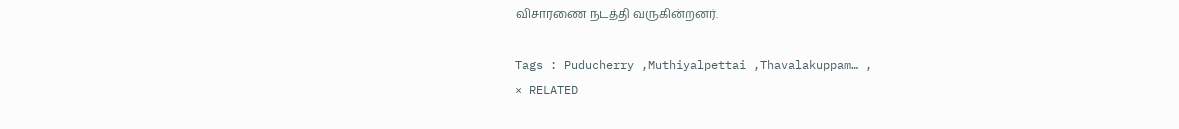விசாரணை நடத்தி வருகின்றனர்.

Tags : Puducherry ,Muthiyalpettai ,Thavalakuppam… ,
× RELATED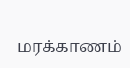மரக்காணம்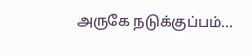அருகே நடுக்குப்பம்...